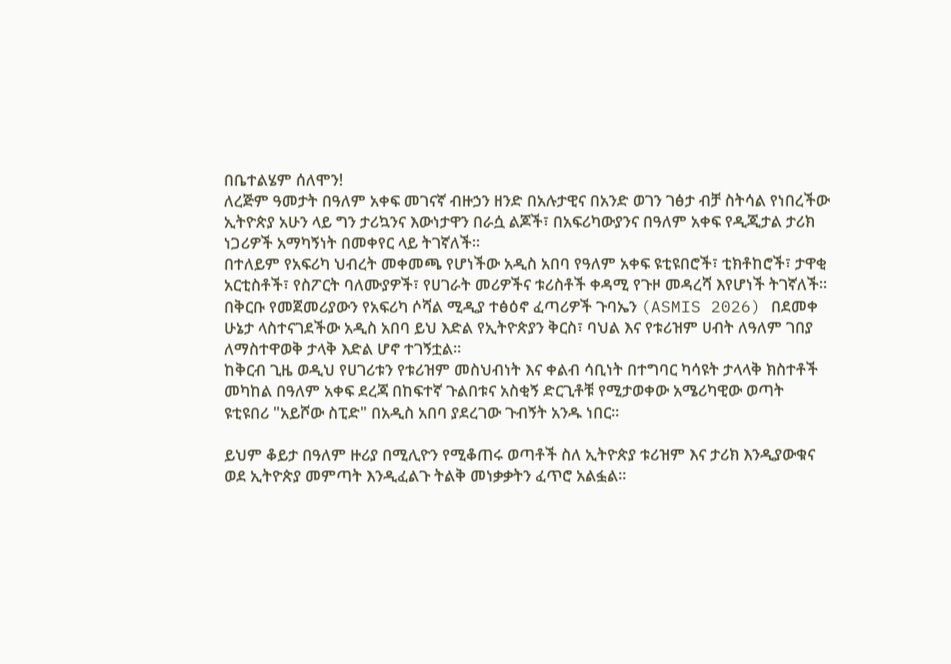በቤተልሄም ሰለሞን!
ለረጅም ዓመታት በዓለም አቀፍ መገናኛ ብዙኃን ዘንድ በአሉታዊና በአንድ ወገን ገፅታ ብቻ ስትሳል የነበረችው ኢትዮጵያ አሁን ላይ ግን ታሪኳንና እውነታዋን በራሷ ልጆች፣ በአፍሪካውያንና በዓለም አቀፍ የዲጂታል ታሪክ ነጋሪዎች አማካኝነት በመቀየር ላይ ትገኛለች።
በተለይም የአፍሪካ ህብረት መቀመጫ የሆነችው አዲስ አበባ የዓለም አቀፍ ዩቲዩበሮች፣ ቲክቶከሮች፣ ታዋቂ አርቲስቶች፣ የስፖርት ባለሙያዎች፣ የሀገራት መሪዎችና ቱሪስቶች ቀዳሚ የጉዞ መዳረሻ እየሆነች ትገኛለች።
በቅርቡ የመጀመሪያውን የአፍሪካ ሶሻል ሚዲያ ተፅዕኖ ፈጣሪዎች ጉባኤን (ASMIS 2026) በደመቀ ሁኔታ ላስተናገደችው አዲስ አበባ ይህ እድል የኢትዮጵያን ቅርስ፣ ባህል እና የቱሪዝም ሀብት ለዓለም ገበያ ለማስተዋወቅ ታላቅ እድል ሆኖ ተገኝቷል።
ከቅርብ ጊዜ ወዲህ የሀገሪቱን የቱሪዝም መስህብነት እና ቀልብ ሳቢነት በተግባር ካሳዩት ታላላቅ ክስተቶች መካከል በዓለም አቀፍ ደረጃ በከፍተኛ ጉልበቱና አስቂኝ ድርጊቶቹ የሚታወቀው አሜሪካዊው ወጣት ዩቲዩበሪ "አይሾው ስፒድ" በአዲስ አበባ ያደረገው ጉብኝት አንዱ ነበር።

ይህም ቆይታ በዓለም ዙሪያ በሚሊዮን የሚቆጠሩ ወጣቶች ስለ ኢትዮጵያ ቱሪዝም እና ታሪክ እንዲያውቁና ወደ ኢትዮጵያ መምጣት እንዲፈልጉ ትልቅ መነቃቃትን ፈጥሮ አልፏል።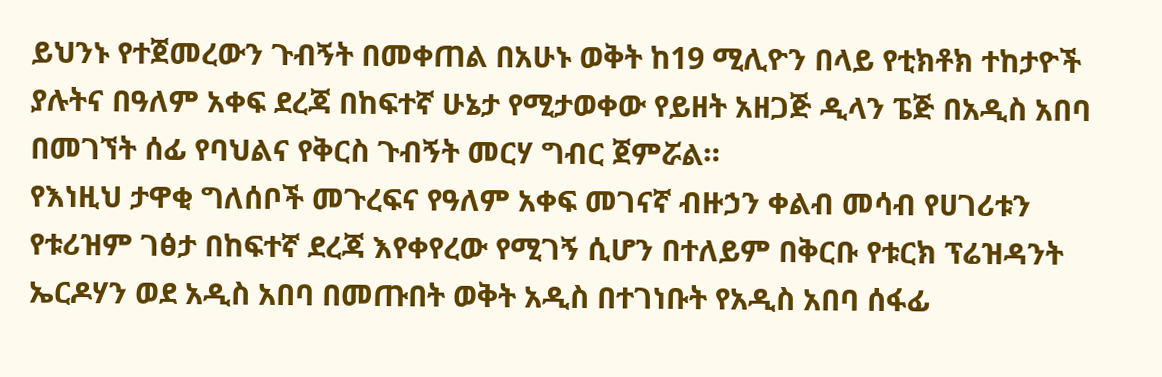ይህንኑ የተጀመረውን ጉብኝት በመቀጠል በአሁኑ ወቅት ከ19 ሚሊዮን በላይ የቲክቶክ ተከታዮች ያሉትና በዓለም አቀፍ ደረጃ በከፍተኛ ሁኔታ የሚታወቀው የይዘት አዘጋጅ ዲላን ፔጅ በአዲስ አበባ በመገኘት ሰፊ የባህልና የቅርስ ጉብኝት መርሃ ግብር ጀምሯል።
የእነዚህ ታዋቂ ግለሰቦች መጉረፍና የዓለም አቀፍ መገናኛ ብዙኃን ቀልብ መሳብ የሀገሪቱን የቱሪዝም ገፅታ በከፍተኛ ደረጃ እየቀየረው የሚገኝ ሲሆን በተለይም በቅርቡ የቱርክ ፕሬዝዳንት ኤርዶሃን ወደ አዲስ አበባ በመጡበት ወቅት አዲስ በተገነቡት የአዲስ አበባ ሰፋፊ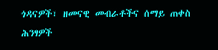ጎዳናዎች፣ ዘመናዊ መብራቶችና ሰማይ ጠቀስ ሕንፃዎች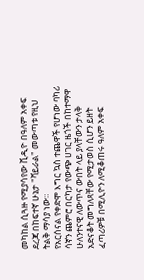መካከል ሲጓዙ የሚያሳየው ቪዲዮ በዓለም አቀፍ ደረጃ በከፍተኛ ሁኔታ "ቫይራል" መውጣቱ የዚህ ትልቅ ማሳያ ነው።
የአርሰናል የቀድሞ እግር ኳስ ተጨዋች የሆነው ባካሪ ሳኛን ጨምሮ በርካታ የውጭ ሀገር ዜጎች በከተማዋ ሁለንተናዊ ለውጥና ውበት ላይ ያላቸውን ታላቅ አድናቆት መግለጻቸው የሚታወስ ሲሆን ይዘት ፈጣሪዎቹ በሚሊዮን ለሚቆጠሩ ዓለም አቀፍ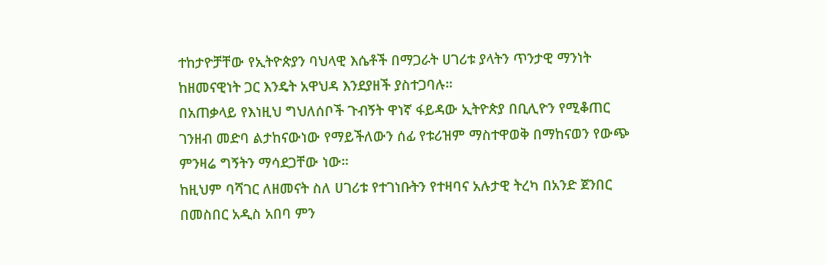ተከታዮቻቸው የኢትዮጵያን ባህላዊ እሴቶች በማጋራት ሀገሪቱ ያላትን ጥንታዊ ማንነት ከዘመናዊነት ጋር እንዴት አዋህዳ እንደያዘች ያስተጋባሉ።
በአጠቃላይ የእነዚህ ግህለሰቦች ጉብኝት ዋነኛ ፋይዳው ኢትዮጵያ በቢሊዮን የሚቆጠር ገንዘብ መድባ ልታከናውነው የማይችለውን ሰፊ የቱሪዝም ማስተዋወቅ በማከናወን የውጭ ምንዛሬ ግኝትን ማሳደጋቸው ነው።
ከዚህም ባሻገር ለዘመናት ስለ ሀገሪቱ የተገነቡትን የተዛባና አሉታዊ ትረካ በአንድ ጀንበር በመስበር አዲስ አበባ ምን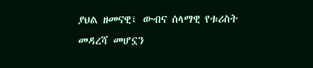ያህል ዘመናዊ፣ ውብና ሰላማዊ የቱሪስት መዳረሻ መሆኗን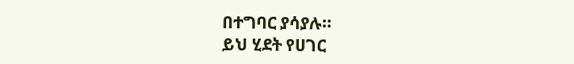በተግባር ያሳያሉ።
ይህ ሂደት የሀገር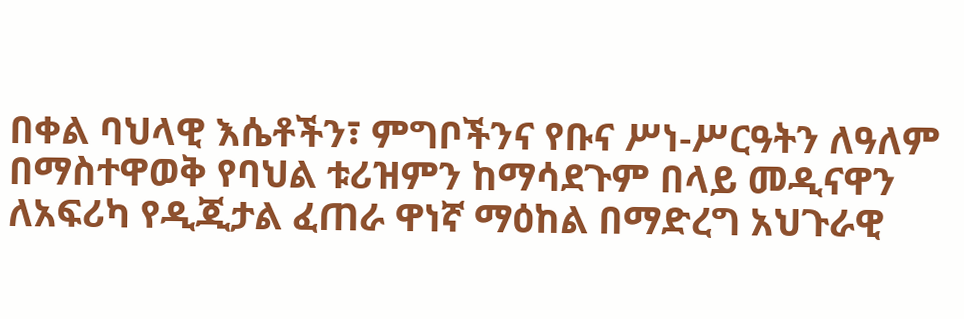በቀል ባህላዊ እሴቶችን፣ ምግቦችንና የቡና ሥነ-ሥርዓትን ለዓለም በማስተዋወቅ የባህል ቱሪዝምን ከማሳደጉም በላይ መዲናዋን ለአፍሪካ የዲጂታል ፈጠራ ዋነኛ ማዕከል በማድረግ አህጉራዊ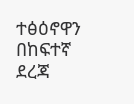ተፅዕኖዋን በከፍተኛ ደረጃ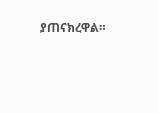ያጠናክረዋል።